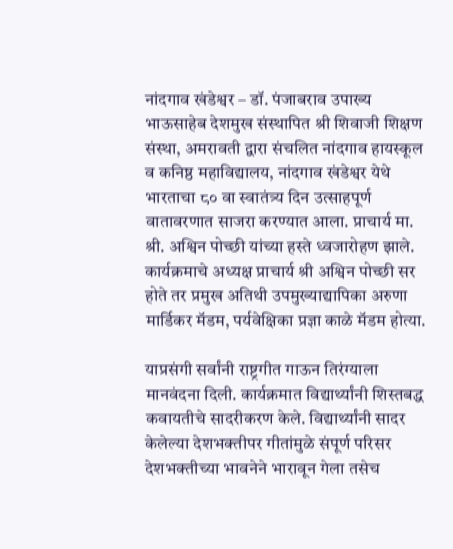नांदगाव खंडेश्वर – डॉ. पंजाबराव उपाख्य भाऊसाहेब देशमुख संस्थापित श्री शिवाजी शिक्षण संस्था, अमरावती द्वारा संचलित नांदगाव हायस्कूल व कनिष्ठ महाविद्यालय, नांदगाव खंडेश्वर येथे भारताचा ८० वा स्वातंत्र्य दिन उत्साहपूर्ण वातावरणात साजरा करण्यात आला. प्राचार्य मा. श्री. अश्विन पोच्छी यांच्या हस्ते ध्वजारोहण झाले. कार्यक्रमाचे अध्यक्ष प्राचार्य श्री अश्विन पोच्छी सर होते तर प्रमुख अतिथी उपमुख्याद्यापिका अरुणा मार्डिकर मॅडम, पर्यवेक्षिका प्रज्ञा काळे मॅडम होत्या.

याप्रसंगी सर्वांनी राष्ट्रगीत गाऊन तिरंग्याला मानवंदना दिली. कार्यक्रमात विद्यार्थ्यांनी शिस्तबद्ध कवायतीचे सादरीकरण केले. विद्यार्थ्यांनी सादर केलेल्या देशभक्तीपर गीतांमुळे संपूर्ण परिसर देशभक्तीच्या भावनेने भारावून गेला तसेच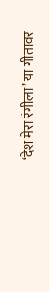‘देश मेरा रंगीला’ या गीतावर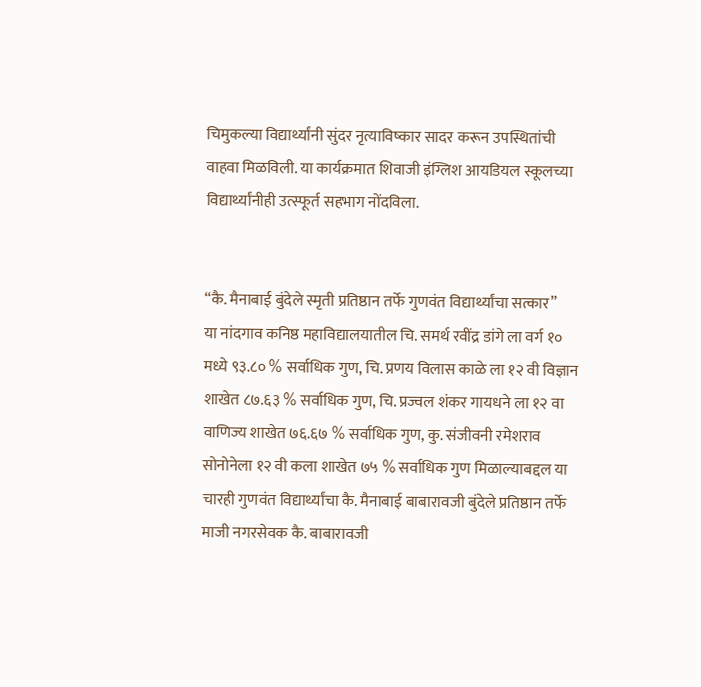चिमुकल्या विद्यार्थ्यांनी सुंदर नृत्याविष्कार सादर करून उपस्थितांची वाहवा मिळविली. या कार्यक्रमात शिवाजी इंग्लिश आयडियल स्कूलच्या विद्यार्थ्यांनीही उत्स्फूर्त सहभाग नोंदविला.


“कै. मैनाबाई बुंदेले स्मृती प्रतिष्ठान तर्फे गुणवंत विद्यार्थ्यांचा सत्कार”
या नांदगाव कनिष्ठ महाविद्यालयातील चि. समर्थ रवींद्र डांगे ला वर्ग १० मध्ये ९३.८० % सर्वाधिक गुण, चि. प्रणय विलास काळे ला १२ वी विज्ञान शाखेत ८७.६३ % सर्वाधिक गुण, चि. प्रज्वल शंकर गायधने ला १२ वा वाणिज्य शाखेत ७६.६७ % सर्वाधिक गुण, कु. संजीवनी रमेशराव सोनोनेला १२ वी कला शाखेत ७५ % सर्वाधिक गुण मिळाल्याबद्दल या चारही गुणवंत विद्यार्थ्यांचा कै. मैनाबाई बाबारावजी बुंदेले प्रतिष्ठान तर्फे माजी नगरसेवक कै. बाबारावजी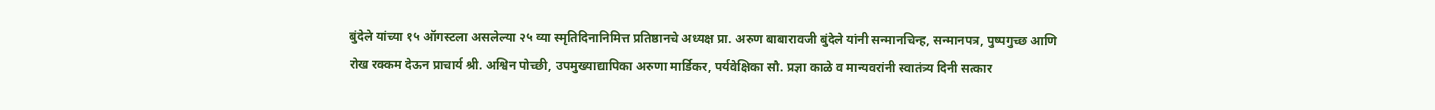बुंदेले यांच्या १५ ऑगस्टला असलेल्या २५ व्या स्मृतिदिनानिमित्त प्रतिष्ठानचे अध्यक्ष प्रा. अरुण बाबारावजी बुंदेले यांनी सन्मानचिन्ह, सन्मानपत्र, पुष्पगुच्छ आणि रोख रक्कम देऊन प्राचार्य श्री. अश्विन पोच्छी, उपमुख्याद्यापिका अरुणा मार्डिकर, पर्यवेक्षिका सौ. प्रज्ञा काळे व मान्यवरांनी स्वातंत्र्य दिनी सत्कार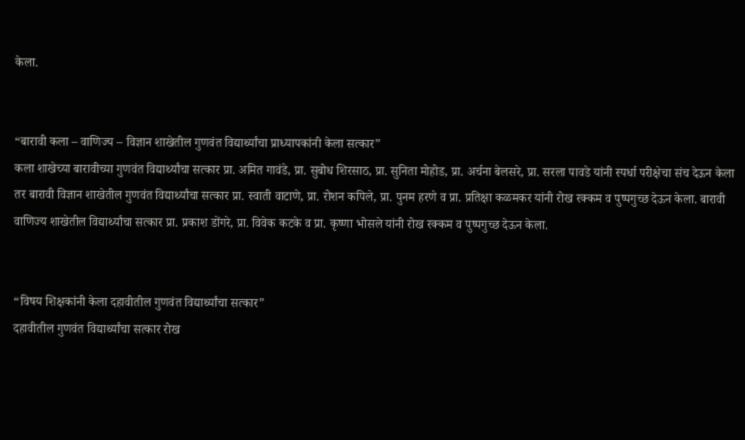केला.


“बारावी कला – वाणिज्य – विज्ञान शाखेतील गुणवंत विद्यार्थ्यांचा प्राध्यापकांनी केला सत्कार”
कला शाखेच्या बारावीच्या गुणवंत विद्यार्थ्यांचा सत्कार प्रा. अमित गावंडे, प्रा. सुबोध शिरसाठ, प्रा. सुनिता मोहोड, प्रा. अर्चना बेलसरे, प्रा. सरला पावडे यांनी स्पर्धा परीक्षेचा संच देऊन केला तर बारावी विज्ञान शाखेतील गुणवंत विद्यार्थ्यांचा सत्कार प्रा. स्वाती वाटाणे, प्रा. रोशन कपिले, प्रा. पुनम हरणे व प्रा. प्रतिक्षा कळमकर यांनी रोख रक्कम व पुष्पगुच्छ देऊन केला. बारावी वाणिज्य शाखेतील विद्यार्थ्यांचा सत्कार प्रा. प्रकाश डोंगरे, प्रा. विवेक कटके व प्रा. कृष्णा भोसले यांनी रोख रक्कम व पुष्पगुच्छ देऊन केला.


“विषय शिक्षकांनी केला दहावीतील गुणवंत विद्यार्थ्यांचा सत्कार”
दहावीतील गुणवंत विद्यार्थ्यांचा सत्कार रोख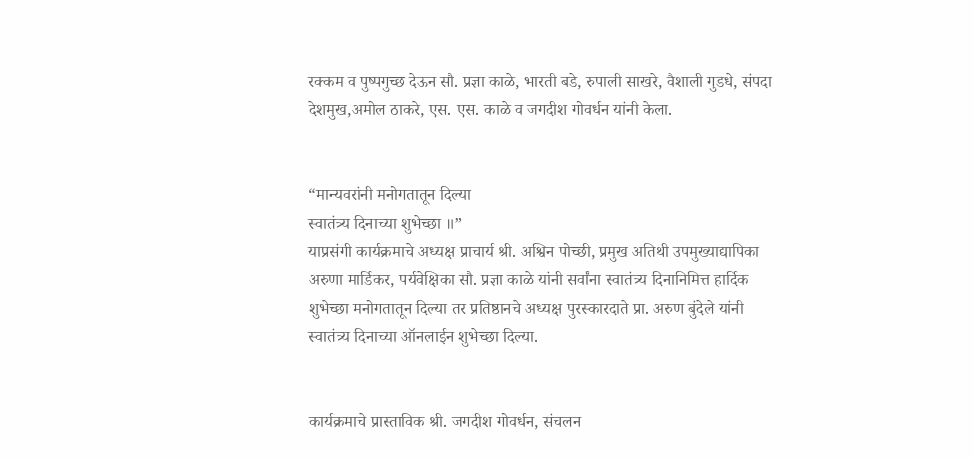रक्कम व पुष्पगुच्छ देऊन सौ. प्रज्ञा काळे, भारती बडे, रुपाली साखरे, वैशाली गुडधे, संपदा देशमुख,अमोल ठाकरे, एस. एस. काळे व जगदीश गोवर्धन यांनी केला.


“मान्यवरांनी मनोगतातून दिल्या
स्वातंत्र्य दिनाच्या शुभेच्छा ॥”
याप्रसंगी कार्यक्रमाचे अध्यक्ष प्राचार्य श्री. अश्विन पोच्छी, प्रमुख अतिथी उपमुख्याद्यापिका अरुणा मार्डिकर, पर्यवेक्षिका सौ. प्रज्ञा काळे यांनी सर्वांना स्वातंत्र्य दिनानिमित्त हार्दिक शुभेच्छा मनोगतातून दिल्या तर प्रतिष्ठानचे अध्यक्ष पुरस्कारदाते प्रा. अरुण बुंदेले यांनी स्वातंत्र्य दिनाच्या ऑनलाईन शुभेच्छा दिल्या.


कार्यक्रमाचे प्रास्ताविक श्री. जगदीश गोवर्धन, संचलन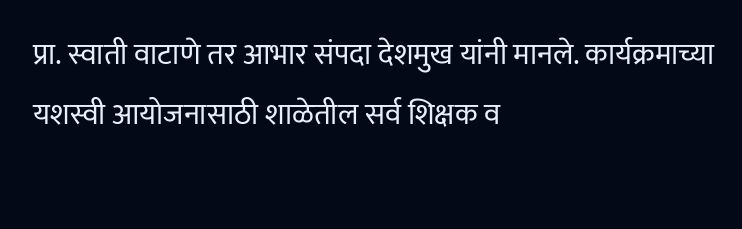प्रा. स्वाती वाटाणे तर आभार संपदा देशमुख यांनी मानले. कार्यक्रमाच्या यशस्वी आयोजनासाठी शाळेतील सर्व शिक्षक व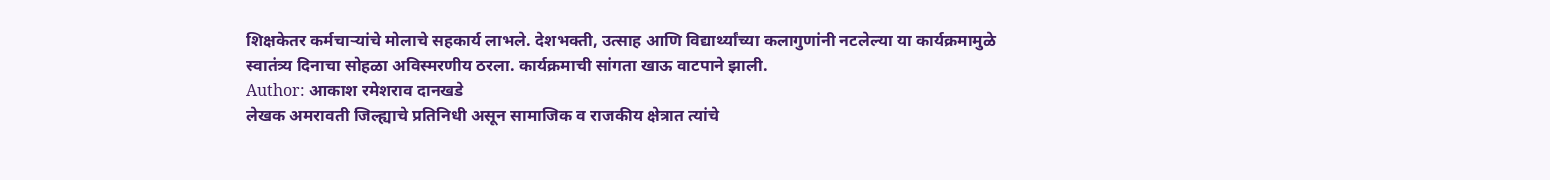शिक्षकेतर कर्मचाऱ्यांचे मोलाचे सहकार्य लाभले. देशभक्ती, उत्साह आणि विद्यार्थ्यांच्या कलागुणांनी नटलेल्या या कार्यक्रमामुळे स्वातंत्र्य दिनाचा सोहळा अविस्मरणीय ठरला. कार्यक्रमाची सांगता खाऊ वाटपाने झाली.
Author: आकाश रमेशराव दानखडे
लेखक अमरावती जिल्ह्याचे प्रतिनिधी असून सामाजिक व राजकीय क्षेत्रात त्यांचे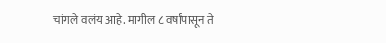चांगले वलंय आहे. मागील ८ वर्षांपासून ते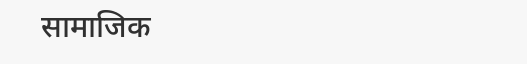सामाजिक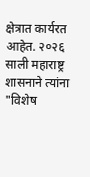क्षेत्रात कार्यरत आहेत. २०२६ साली महाराष्ट्र शासनाने त्यांना "विशेष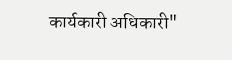कार्यकारी अधिकारी"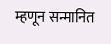म्हणून सन्मानित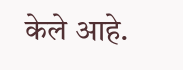केले आहे.